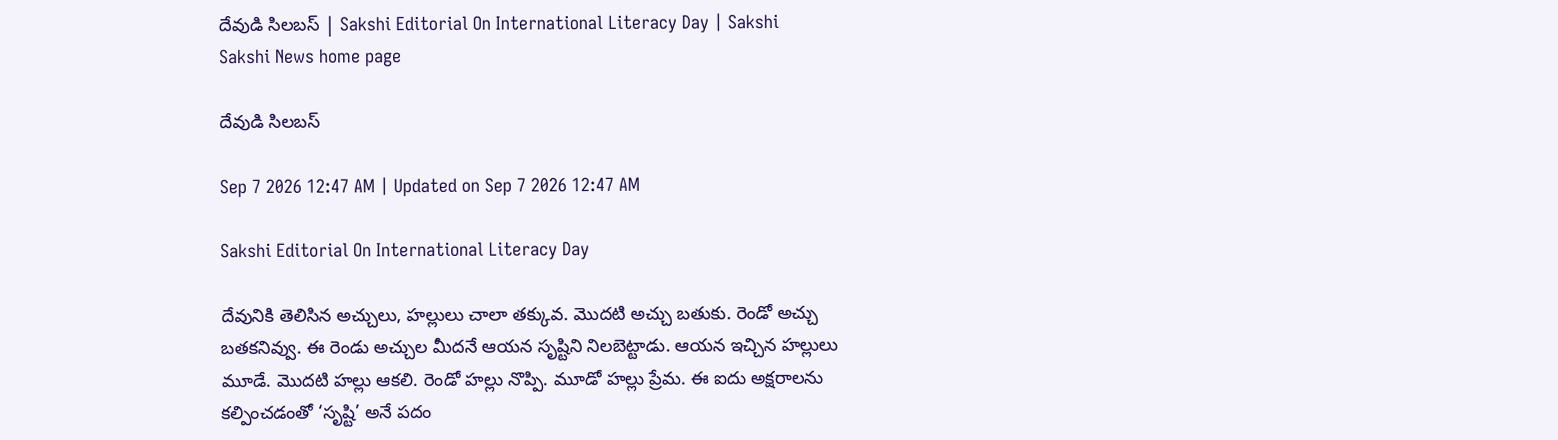దేవుడి సిలబస్‌ | Sakshi Editorial On International Literacy Day | Sakshi
Sakshi News home page

దేవుడి సిలబస్‌

Sep 7 2026 12:47 AM | Updated on Sep 7 2026 12:47 AM

Sakshi Editorial On International Literacy Day

దేవునికి తెలిసిన అచ్చులు, హల్లులు చాలా తక్కువ. మొదటి అచ్చు బతుకు. రెండో అచ్చు బతకనివ్వు. ఈ రెండు అచ్చుల మీదనే ఆయన సృష్టిని నిలబెట్టాడు. ఆయన ఇచ్చిన హల్లులు మూడే. మొదటి హల్లు ఆకలి. రెండో హల్లు నొప్పి. మూడో హల్లు ప్రేమ. ఈ ఐదు అక్షరాలను కల్పించడంతో ‘సృష్టి’ అనే పదం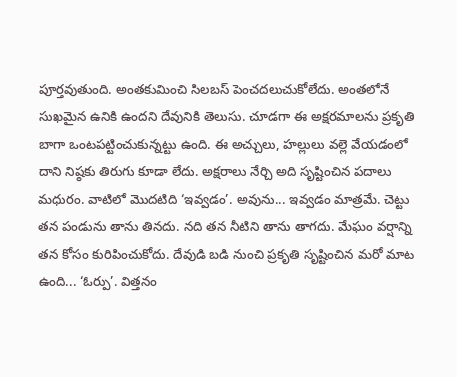పూర్తవుతుంది. అంతకుమించి సిలబస్‌ పెంచదలుచుకోలేదు. అంతలోనే సుఖమైన ఉనికి ఉందని దేవునికి తెలుసు. చూడగా ఈ అక్షరమాలను ప్రకృతి బాగా ఒంటపట్టించుకున్నట్టు ఉంది. ఈ అచ్చులు, హల్లులు వల్లె వేయడంలో దాని నిష్ఠకు తిరుగు కూడా లేదు. అక్షరాలు నేర్చి అది సృష్టించిన పదాలు మధురం. వాటిలో మొదటిది ‘ఇవ్వడం’. అవును... ఇవ్వడం మాత్రమే. చెట్టు తన పండును తాను తినదు. నది తన నీటిని తాను తాగదు. మేఘం వర్షాన్ని తన కోసం కురిపించుకోదు. దేవుడి బడి నుంచి ప్రకృతి సృష్టించిన మరో మాట ఉంది... ‘ఓర్పు’. విత్తనం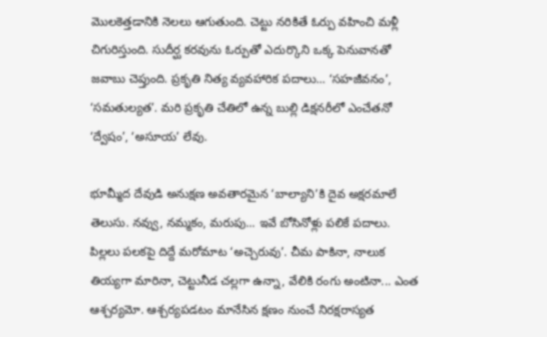మొలకెత్తడానికి నెలలు ఆగుతుంది. చెట్టు నరికితే ఓర్పు వహించి మళ్లీ చిగురిస్తుంది. సుదీర్ఘ కరవును ఓర్పుతో ఎదుర్కొని ఒక్క పెనువానతో జవాబు చెప్తుంది. ప్రకృతి నిత్య వ్యవహారిక పదాలు... ‘సహజీవనం’, ‘సమతుల్యత’. మరి ప్రకృతి చేతిలో ఉన్న బుల్లి డిక్షనరీలో ఎంచేతనో ‘ద్వేషం’, ‘అసూయ’ లేవు.

భూమ్మీద దేవుడి అనుక్షణ అవతారమైన ‘బాల్యాని’కి దైవ అక్షరమాలే తెలుసు. నవ్వు, నమ్మకం, మరుపు... ఇవే బోసినోళ్లు పలికే పదాలు. పిల్లలు పలకపై దిద్దే మరోమాట ‘అచ్చెరువు’. చీమ పాకినా, నాలుక తియ్యగా మారినా, చెట్టునీడ చల్లగా ఉన్నా, వేలికి రంగు అంటినా... ఎంత ఆశ్చర్యమో. ఆశ్చర్యపడటం మానేసిన క్షణం నుంచే నిరక్షరాస్యత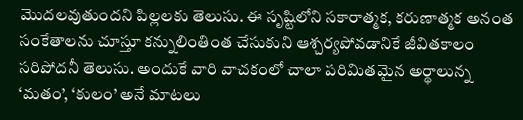మొదలవుతుందని పిల్లలకు తెలుసు. ఈ సృష్టిలోని సకారాత్మక, కరుణాత్మక అనంత సంకేతాలను చూస్తూ కన్నులింతింత చేసుకుని ఆశ్చర్యపోవడానికే జీవితకాలం సరిపోదనీ తెలుసు. అందుకే వారి వాచకంలో చాలా పరిమితమైన అర్థాలున్న ‘మతం’, ‘కులం’ అనే మాటలు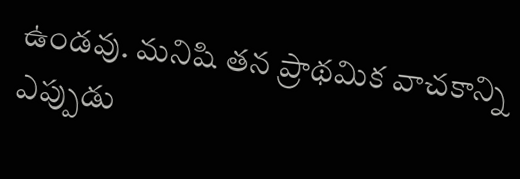ఉండవు. మనిషి తన ప్రాథమిక వాచకాన్ని ఎప్పుడు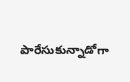పారేసుకున్నాడోగా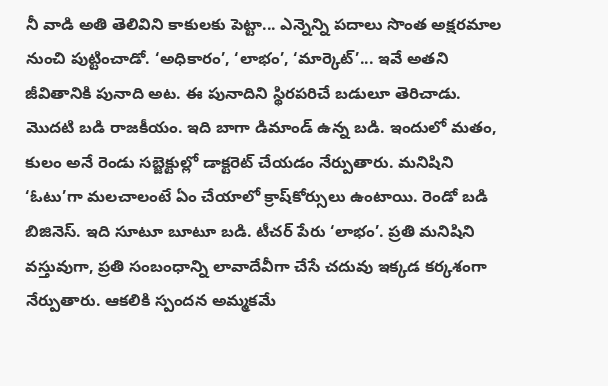నీ వాడి అతి తెలివిని కాకులకు పెట్టా... ఎన్నెన్ని పదాలు సొంత అక్షరమాల నుంచి పుట్టించాడో. ‘అధికారం’, ‘లాభం’, ‘మార్కెట్‌’... ఇవే అతని జీవితానికి పునాది అట. ఈ పునాదిని స్థిరపరిచే బడులూ తెరిచాడు. మొదటి బడి రాజకీయం. ఇది బాగా డిమాండ్‌ ఉన్న బడి. ఇందులో మతం, కులం అనే రెండు సబ్జెక్టుల్లో డాక్టరెట్‌ చేయడం నేర్పుతారు. మనిషిని ‘ఓటు’గా మలచాలంటే ఏం చేయాలో క్రాష్‌కోర్సులు ఉంటాయి. రెండో బడి బిజినెస్‌. ఇది సూటూ బూటూ బడి. టీచర్‌ పేరు ‘లాభం’. ప్రతి మనిషిని వస్తువుగా, ప్రతి సంబంధాన్ని లావాదేవీగా చేసే చదువు ఇక్కడ కర్కశంగా నేర్పుతారు. ఆకలికి స్పందన అమ్మకమే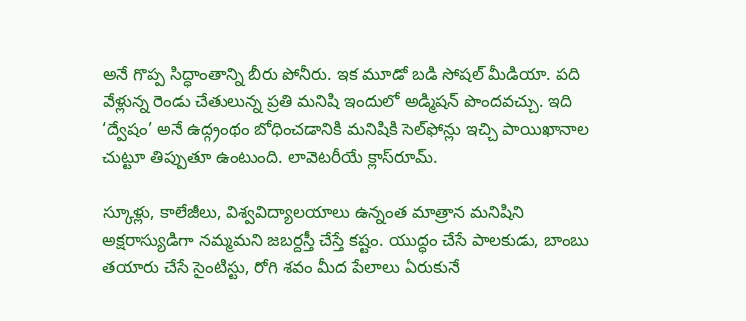అనే గొప్ప సిద్ధాంతాన్ని బీరు పోనీరు. ఇక మూడో బడి సోషల్‌ మీడియా. పది వేళ్లున్న రెండు చేతులున్న ప్రతి మనిషి ఇందులో అడ్మిషన్‌ పొందవచ్చు. ఇది ‘ద్వేషం’ అనే ఉద్గ్రంథం బోధించడానికి మనిషికి సెల్‌ఫోన్లు ఇచ్చి పాయిఖానాల చుట్టూ తిప్పుతూ ఉంటుంది. లావెటరీయే క్లాస్‌రూమ్‌.

స్కూళ్లు, కాలేజీలు, విశ్వవిద్యాలయాలు ఉన్నంత మాత్రాన మనిషిని అక్షరాస్యుడిగా నమ్మమని జబర్దస్తీ చేస్తే కష్టం. యుద్ధం చేసే పాలకుడు, బాంబు తయారు చేసే సైంటిస్టు, రోగి శవం మీద పేలాలు ఏరుకునే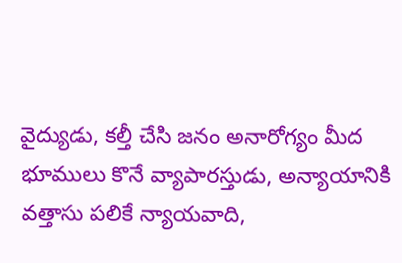వైద్యుడు, కల్తీ చేసి జనం అనారోగ్యం మీద భూములు కొనే వ్యాపారస్తుడు, అన్యాయానికి వత్తాసు పలికే న్యాయవాది,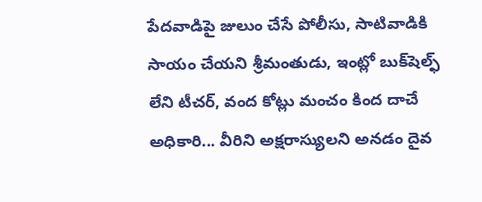పేదవాడిపై జులుం చేసే పోలీసు, సాటివాడికి సాయం చేయని శ్రీమంతుడు, ఇంట్లో బుక్‌షెల్ఫ్‌ లేని టీచర్, వంద కోట్లు మంచం కింద దాచే అధికారి... వీరిని అక్షరాస్యులని అనడం దైవ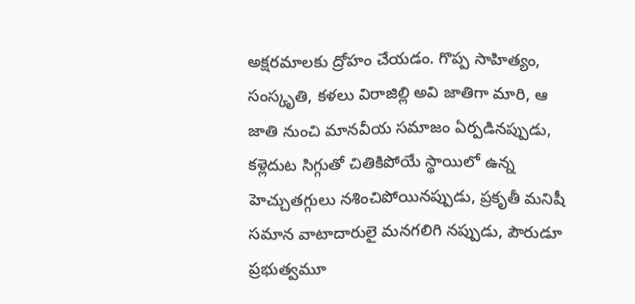అక్షరమాలకు ద్రోహం చేయడం. గొప్ప సాహిత్యం, సంస్కృతి, కళలు విరాజిల్లి అవి జాతిగా మారి, ఆ జాతి నుంచి మానవీయ సమాజం ఏర్పడినప్పుడు, కళ్లెదుట సిగ్గుతో చితికిపోయే స్థాయిలో ఉన్న హెచ్చుతగ్గులు నశించిపోయినప్పుడు, ప్రకృతీ మనిషీ సమాన వాటాదారులై మనగలిగి నప్పుడు, పౌరుడూ ప్రభుత్వమూ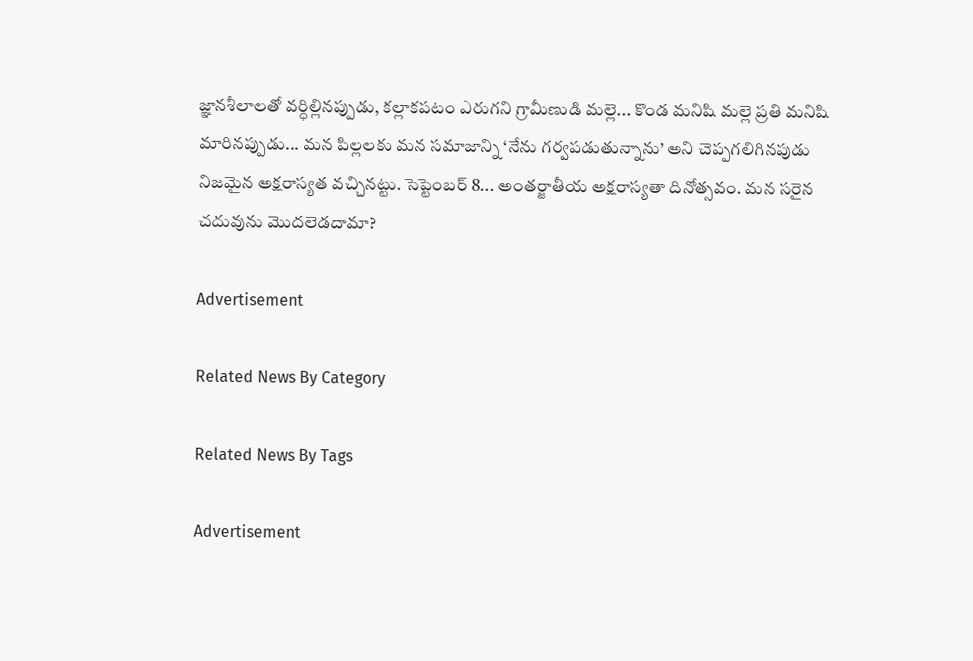జ్ఞానశీలాలతో వర్ధిల్లినప్పుడు, కల్లాకపటం ఎరుగని గ్రామీణుడి మల్లె... కొండ మనిషి మల్లె ప్రతి మనిషి మారినప్పుడు... మన పిల్లలకు మన సమాజాన్ని ‘నేను గర్వపడుతున్నాను’ అని చెప్పగలిగినపుడు నిజమైన అక్షరాస్యత వచ్చినట్టు. సెప్టెంబర్‌ 8... అంతర్జాతీయ అక్షరాస్యతా దినోత్సవం. మన సరైన చదువును మొదలెడదామా?

Advertisement

Related News By Category

Related News By Tags

Advertisement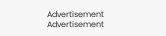Advertisement
Advertisement